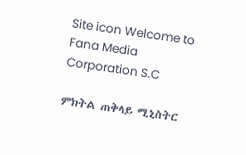Site icon Welcome to Fana Media Corporation S.C

ምክትል ጠቅላይ ሚኒስትር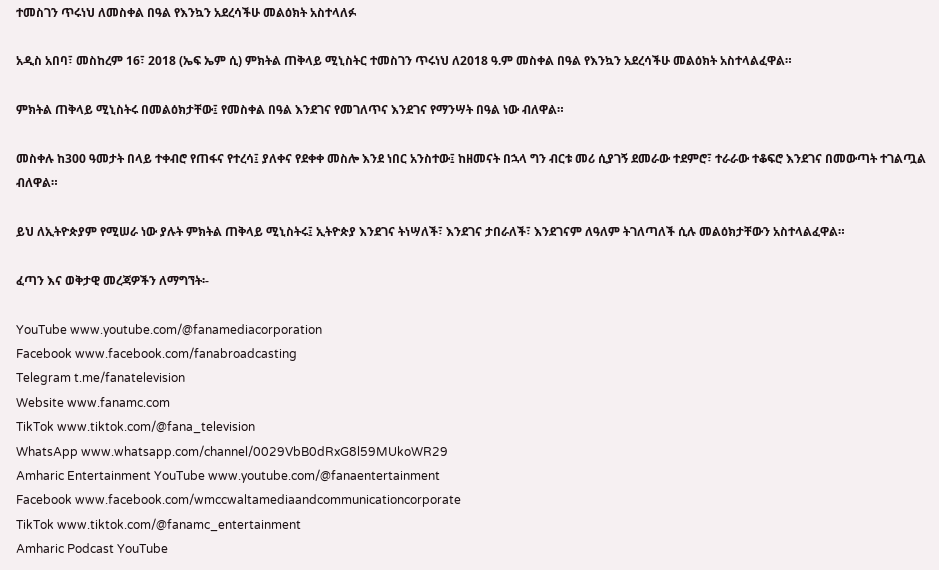ተመስገን ጥሩነህ ለመስቀል በዓል የእንኳን አደረሳችሁ መልዕክት አስተላለፉ

አዲስ አበባ፣ መስከረም 16፣ 2018 (ኤፍ ኤም ሲ) ምክትል ጠቅላይ ሚኒስትር ተመስገን ጥሩነህ ለ2018 ዓ.ም መስቀል በዓል የእንኳን አደረሳችሁ መልዕክት አስተላልፈዋል።

ምክትል ጠቅላይ ሚኒስትሩ በመልዕክታቸው፤ የመስቀል በዓል እንደገና የመገለጥና እንደገና የማንሣት በዓል ነው ብለዋል።

መስቀሉ ከ300 ዓመታት በላይ ተቀብሮ የጠፋና የተረሳ፤ ያለቀና የደቀቀ መስሎ እንደ ነበር አንስተው፤ ከዘመናት በኋላ ግን ብርቱ መሪ ሲያገኝ ደመራው ተደምሮ፣ ተራራው ተቆፍሮ እንደገና በመውጣት ተገልጧል ብለዋል።

ይህ ለኢትዮጵያም የሚሠራ ነው ያሉት ምክትል ጠቅላይ ሚኒስትሩ፤ ኢትዮጵያ እንደገና ትነሣለች፣ እንደገና ታበራለች፣ እንደገናም ለዓለም ትገለጣለች ሲሉ መልዕክታቸውን አስተላልፈዋል።

ፈጣን እና ወቅታዊ መረጃዎችን ለማግኘት፡-

YouTube www.youtube.com/@fanamediacorporation
Facebook www.facebook.com/fanabroadcasting
Telegram t.me/fanatelevision
Website www.fanamc.com
TikTok www.tiktok.com/@fana_television
WhatsApp www.whatsapp.com/channel/0029VbB0dRxG8l59MUkoWR29
Amharic Entertainment YouTube www.youtube.com/@fanaentertainment
Facebook www.facebook.com/wmccwaltamediaandcommunicationcorporate
TikTok www.tiktok.com/@fanamc_entertainment
Amharic Podcast YouTube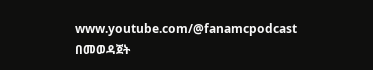www.youtube.com/@fanamcpodcast በመወዳጀት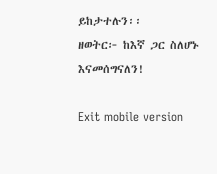ይከታተሉን፡፡
ዘወትር፦ ከእኛ ጋር ስለሆኑ እናመሰግናለን!

Exit mobile version